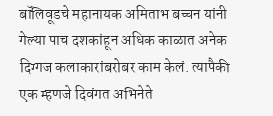बॉलिवूडचे महानायक अमिताभ बच्चन यांनी गेल्या पाच दशकांहून अधिक काळात अनेक दिग्गज कलाकारांबरोबर काम केलं. त्यापैकी एक म्हणजे दिवंगत अभिनेते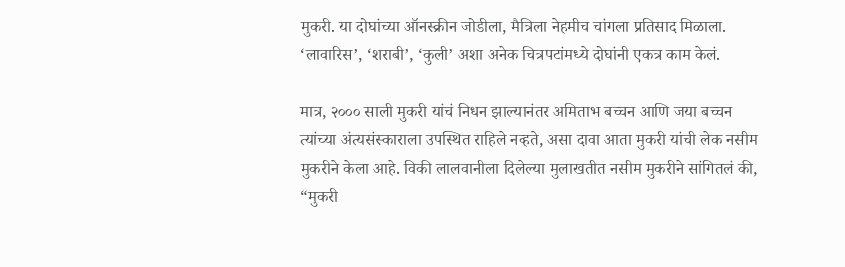मुकरी. या दोघांच्या ऑनस्क्रीन जोडीला, मैत्रिला नेहमीच चांगला प्रतिसाद मिळाला. ‘लावारिस’, ‘शराबी’, ‘कुली’ अशा अनेक चित्रपटांमध्ये दोघांनी एकत्र काम केलं.

मात्र, २००० साली मुकरी यांचं निधन झाल्यानंतर अमिताभ बच्चन आणि जया बच्चन त्यांच्या अंत्यसंस्काराला उपस्थित राहिले नव्हते, असा दावा आता मुकरी यांची लेक नसीम मुकरीने केला आहे. विकी लालवानीला दिलेल्या मुलाखतीत नसीम मुकरीने सांगितलं की, “मुकरी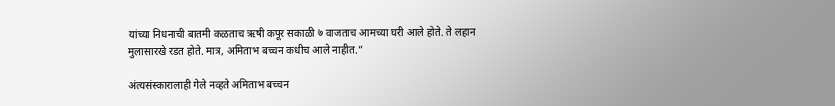यांच्या निधनाची बातमी कळताच ऋषी कपूर सकाळी ७ वाजताच आमच्या घरी आले होते. ते लहान मुलासारखे रडत होते. मात्र, अमिताभ बच्चन कधीच आले नाहीत.”

अंत्यसंस्कारालाही गेले नव्हते अमिताभ बच्चन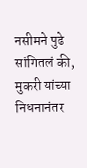नसीमने पुढे सांगितलं की, मुकरी यांच्या निधनानंतर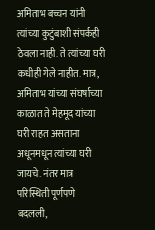अमिताभ बच्चन यांनी त्यांच्या कुटुंबाशी संपर्कही ठेवला नाही. ते त्यांच्या घरी कधीही गेले नाहीत. मात्र, अमिताभ यांच्या संघर्षाच्या काळात ते मेहमूद यांच्या घरी राहत असताना अधूनमधून त्यांच्या घरी जायचे. नंतर मात्र परिस्थिती पूर्णपणे बदलली,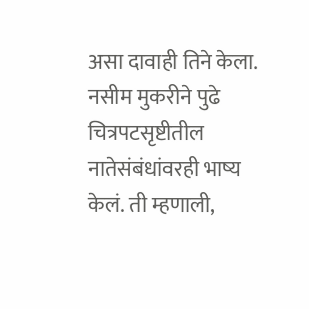असा दावाही तिने केला. नसीम मुकरीने पुढे चित्रपटसृष्टीतील नातेसंबंधांवरही भाष्य केलं. ती म्हणाली,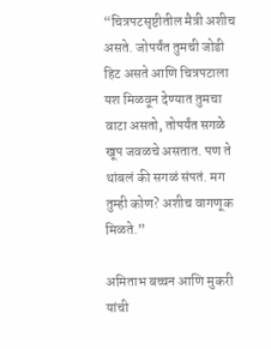“चित्रपटसृष्टीतील मैत्री अशीच असते. जोपर्यंत तुमची जोडी हिट असते आणि चित्रपटाला यश मिळवून देण्यात तुमचा वाटा असतो, तोपर्यंत सगळे खूप जवळचे असतात. पण ते थांबलं की सगळं संपतं. मग तुम्ही कोण? अशीच वागणूक मिळते.”

अमिताभ बच्चन आणि मुकरी यांची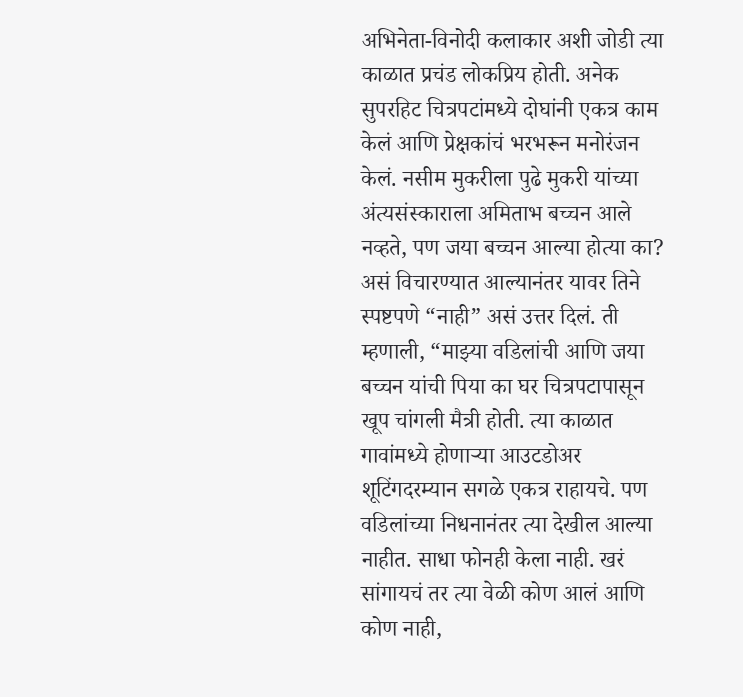अभिनेता-विनोदी कलाकार अशी जोडी त्या काळात प्रचंड लोकप्रिय होती. अनेक सुपरहिट चित्रपटांमध्ये दोघांनी एकत्र काम केलं आणि प्रेक्षकांचं भरभरून मनोरंजन केलं. नसीम मुकरीला पुढे मुकरी यांच्या अंत्यसंस्काराला अमिताभ बच्चन आले नव्हते, पण जया बच्चन आल्या होत्या का? असं विचारण्यात आल्यानंतर यावर तिने स्पष्टपणे “नाही” असं उत्तर दिलं. ती म्हणाली, “माझ्या वडिलांची आणि जया बच्चन यांची पिया का घर चित्रपटापासून खूप चांगली मैत्री होती. त्या काळात गावांमध्ये होणाऱ्या आउटडोअर शूटिंगदरम्यान सगळे एकत्र राहायचे. पण वडिलांच्या निधनानंतर त्या देखील आल्या नाहीत. साधा फोनही केला नाही. खरं सांगायचं तर त्या वेळी कोण आलं आणि कोण नाही,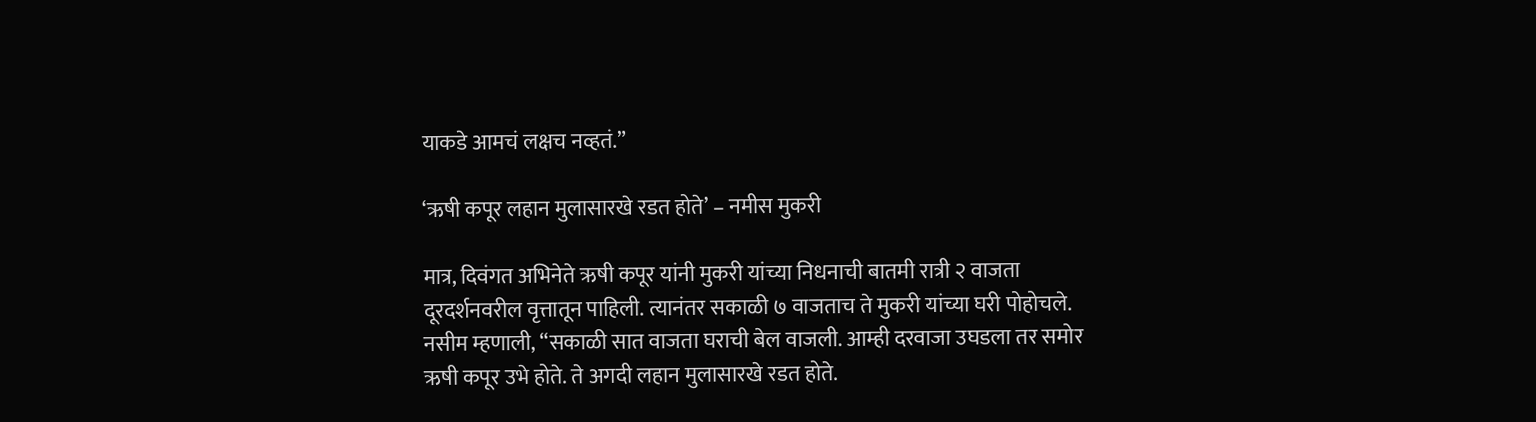याकडे आमचं लक्षच नव्हतं.”

‘ऋषी कपूर लहान मुलासारखे रडत होते’ – नमीस मुकरी

मात्र, दिवंगत अभिनेते ऋषी कपूर यांनी मुकरी यांच्या निधनाची बातमी रात्री २ वाजता दूरदर्शनवरील वृत्तातून पाहिली. त्यानंतर सकाळी ७ वाजताच ते मुकरी यांच्या घरी पोहोचले. नसीम म्हणाली, “सकाळी सात वाजता घराची बेल वाजली. आम्ही दरवाजा उघडला तर समोर ऋषी कपूर उभे होते. ते अगदी लहान मुलासारखे रडत होते.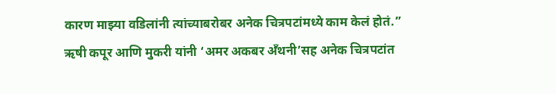कारण माझ्या वडिलांनी त्यांच्याबरोबर अनेक चित्रपटांमध्ये काम केलं होतं.” ऋषी कपूर आणि मुकरी यांनी ‘अमर अकबर अँथनी’सह अनेक चित्रपटांत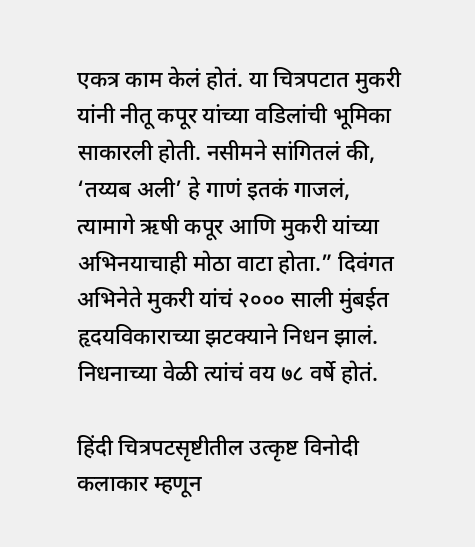एकत्र काम केलं होतं. या चित्रपटात मुकरी यांनी नीतू कपूर यांच्या वडिलांची भूमिका साकारली होती. नसीमने सांगितलं की, ‘तय्यब अली’ हे गाणं इतकं गाजलं, त्यामागे ऋषी कपूर आणि मुकरी यांच्या अभिनयाचाही मोठा वाटा होता.” दिवंगत अभिनेते मुकरी यांचं २००० साली मुंबईत हृदयविकाराच्या झटक्याने निधन झालं. निधनाच्या वेळी त्यांचं वय ७८ वर्षे होतं.

हिंदी चित्रपटसृष्टीतील उत्कृष्ट विनोदी कलाकार म्हणून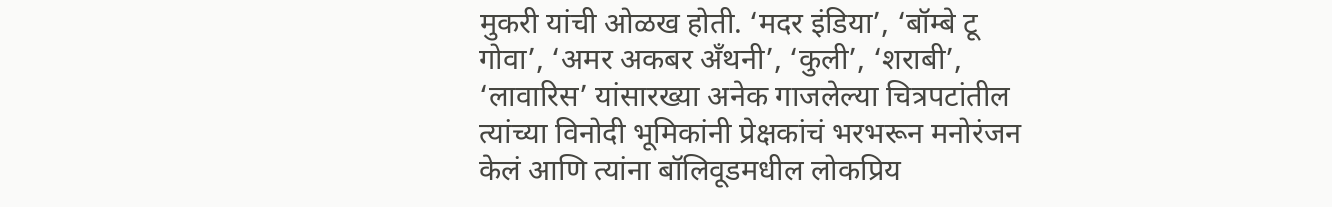मुकरी यांची ओळख होती. ‘मदर इंडिया’, ‘बॉम्बे टू गोवा’, ‘अमर अकबर अँथनी’, ‘कुली’, ‘शराबी’, ‘लावारिस’ यांसारख्या अनेक गाजलेल्या चित्रपटांतील त्यांच्या विनोदी भूमिकांनी प्रेक्षकांचं भरभरून मनोरंजन केलं आणि त्यांना बॉलिवूडमधील लोकप्रिय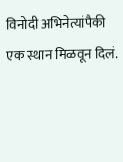विनोदी अभिनेत्यांपैकी एक स्थान मिळवून दिलं.